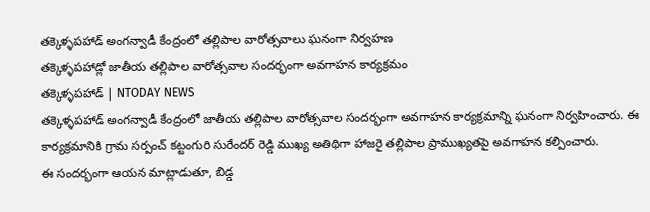తక్కెళ్ళపహాడ్ అంగన్వాడీ కేంద్రంలో తల్లిపాల వారోత్సవాలు ఘనంగా నిర్వహణ
తక్కెళ్ళపహాడ్లో జాతీయ తల్లిపాల వారోత్సవాల సందర్భంగా అవగాహన కార్యక్రమం
తక్కెళ్ళపహాడ్ | NTODAY NEWS
తక్కెళ్ళపహాడ్ అంగన్వాడీ కేంద్రంలో జాతీయ తల్లిపాల వారోత్సవాల సందర్భంగా అవగాహన కార్యక్రమాన్ని ఘనంగా నిర్వహించారు. ఈ కార్యక్రమానికి గ్రామ సర్పంచ్ కట్టంగురి సురేందర్ రెడ్డి ముఖ్య అతిథిగా హాజరై తల్లిపాల ప్రాముఖ్యతపై అవగాహన కల్పించారు.
ఈ సందర్భంగా ఆయన మాట్లాడుతూ, బిడ్డ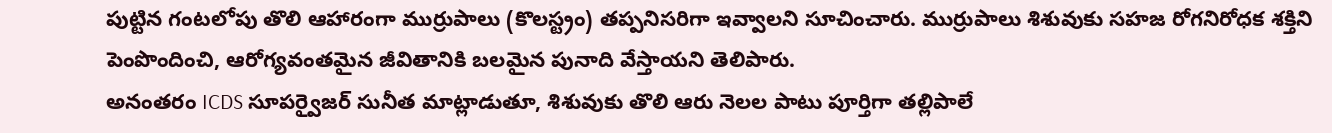పుట్టిన గంటలోపు తొలి ఆహారంగా ముర్రుపాలు (కొలస్ట్రం) తప్పనిసరిగా ఇవ్వాలని సూచించారు. ముర్రుపాలు శిశువుకు సహజ రోగనిరోధక శక్తిని పెంపొందించి, ఆరోగ్యవంతమైన జీవితానికి బలమైన పునాది వేస్తాయని తెలిపారు.
అనంతరం ICDS సూపర్వైజర్ సునీత మాట్లాడుతూ, శిశువుకు తొలి ఆరు నెలల పాటు పూర్తిగా తల్లిపాలే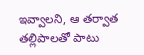ఇవ్వాలని, ఆ తర్వాత తల్లిపాలతో పాటు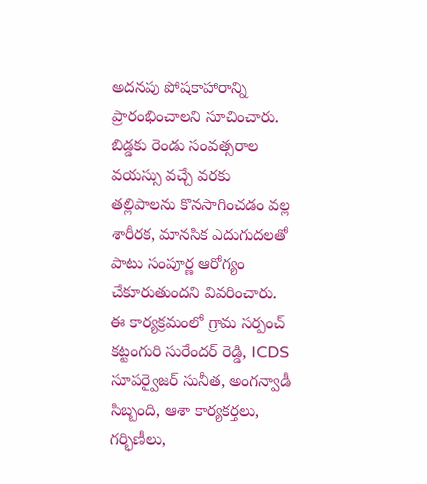అదనపు పోషకాహారాన్ని ప్రారంభించాలని సూచించారు. బిడ్డకు రెండు సంవత్సరాల వయస్సు వచ్చే వరకు తల్లిపాలను కొనసాగించడం వల్ల శారీరక, మానసిక ఎదుగుదలతో పాటు సంపూర్ణ ఆరోగ్యం చేకూరుతుందని వివరించారు.
ఈ కార్యక్రమంలో గ్రామ సర్పంచ్ కట్టంగురి సురేందర్ రెడ్డి, ICDS సూపర్వైజర్ సునీత, అంగన్వాడీ సిబ్బంది, ఆశా కార్యకర్తలు, గర్భిణీలు,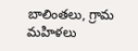బాలింతలు, గ్రామ మహిళలు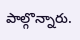పాల్గొన్నారు.